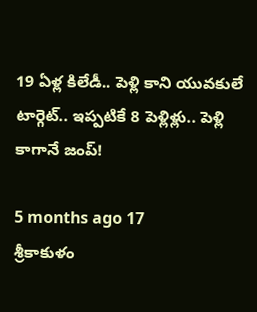19 ఏళ్ల కిలేడీ.. పెళ్లి కాని యువకులే టార్గెట్‌.. ఇప్పటికే 8 పెళ్లిళ్లు.. పెళ్లి కాగానే జంప్!

5 months ago 17
శ్రీకాకుళం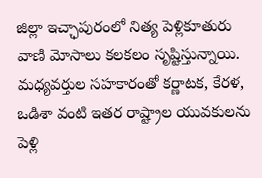జిల్లా ఇచ్ఛాపురంలో నిత్య పెళ్లికూతురు వాణి మోసాలు కలకలం సృష్టిస్తున్నాయి. మధ్యవర్తుల సహకారంతో కర్ణాటక, కేరళ, ఒడిశా వంటి ఇతర రాష్ట్రాల యువకులను పెళ్లి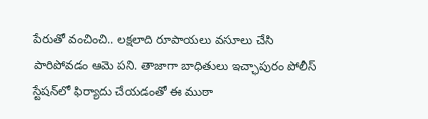పేరుతో వంచించి.. లక్షలాది రూపాయలు వసూలు చేసి పారిపోవడం ఆమె పని. తాజాగా బాధితులు ఇచ్ఛాపురం పోలీస్ స్టేషన్‌లో ఫిర్యాదు చేయడంతో ఈ ముఠా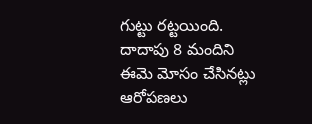గుట్టు రట్టయింది. దాదాపు 8 మందిని ఈమె మోసం చేసినట్లు ఆరోపణలు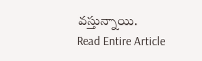వస్తున్నాయి.
Read Entire Article